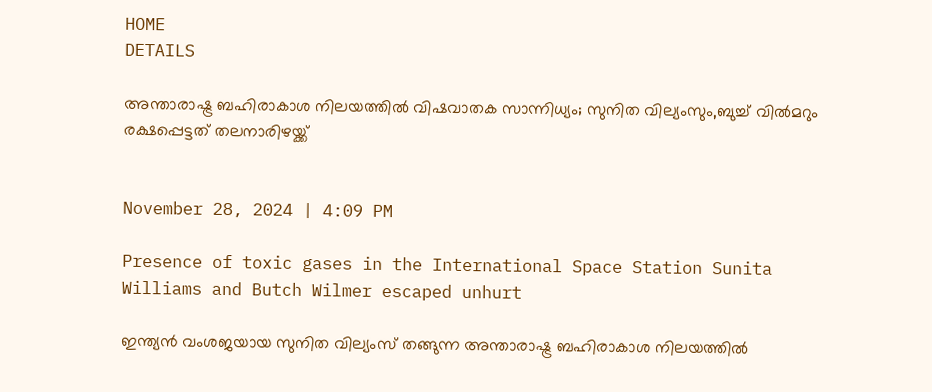HOME
DETAILS

അന്താരാഷ്ട്ര ബഹിരാകാശ നിലയത്തില്‍ വിഷവാതക സാന്നിധ്യം; സുനിത വില്യംസും,ബുച്ച് വിൽമറും രക്ഷപ്പെട്ടത് തലനാരിഴയ്ക്ക്


November 28, 2024 | 4:09 PM

Presence of toxic gases in the International Space Station Sunita Williams and Butch Wilmer escaped unhurt

ഇന്ത്യൻ വംശജയായ സുനിത വില്യംസ് തങ്ങുന്ന അന്താരാഷ്ട്ര ബഹിരാകാശ നിലയത്തിൽ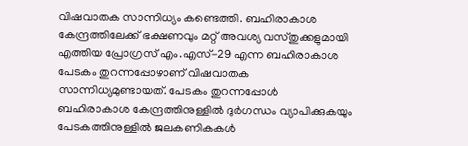വിഷവാതക സാന്നിധ്യം കണ്ടെത്തി. ബഹിരാകാശ കേന്ദ്രത്തിലേക്ക് ഭക്ഷണവും മറ്റ് അവശ്യ വസ്‌തുക്കളുമായി എത്തിയ പ്രോഗ്രസ് എം.എസ്-29 എന്ന ബഹിരാകാശ പേടകം തുറന്നപ്പോഴാണ് വിഷവാതക സാന്നിധ്യമുണ്ടായത്. പേടകം തുറന്നപ്പോൾ ബഹിരാകാശ കേന്ദ്രത്തിനുള്ളിൽ ദുർഗന്ധം വ്യാപിക്കുകയും പേടകത്തിനുള്ളിൽ ജലകണികകൾ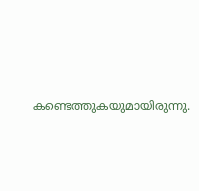കണ്ടെത്തുകയുമായിരുന്നു.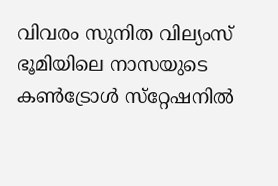വിവരം സുനിത വില്യംസ് ഭൂമിയിലെ നാസയുടെ കൺട്രോൾ സ്‌റ്റേഷനിൽ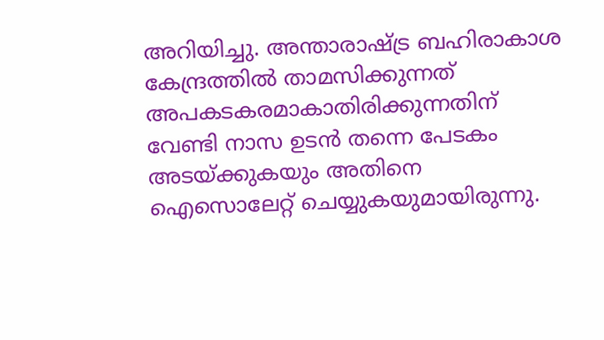അറിയിച്ചു. അന്താരാഷ്ട്ര ബഹിരാകാശ കേന്ദ്രത്തിൽ താമസിക്കുന്നത് അപകടകരമാകാതിരിക്കുന്നതിന് വേണ്ടി നാസ ഉടൻ തന്നെ പേടകം അടയ്ക്കുകയും അതിനെ ഐസൊലേറ്റ് ചെയ്യുകയുമായിരുന്നു.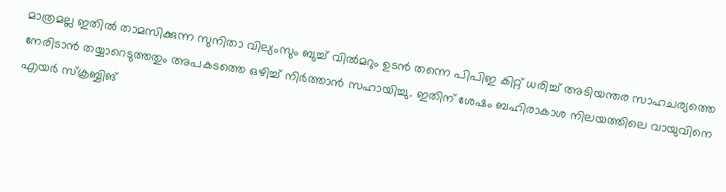മാത്രമല്ല ഇതിൽ താമസിക്കുന്ന സുനിതാ വില്യംസും ബുച്ച് വിൽമറും ഉടൻ തന്നെ പിപിഇ കിറ്റ് ധരിച്ച് അടിയന്തര സാഹചര്യത്തെ നേരിടാൻ തയ്യാറെടുത്തതും അപകടത്തെ ഒഴിച്ച് നിർത്താൻ സഹായിച്ചു. ഇതിന് ശേഷം ബഹിരാകാശ നിലയത്തിലെ വായുവിനെ എയർ സ്ക്രബ്ബിങ്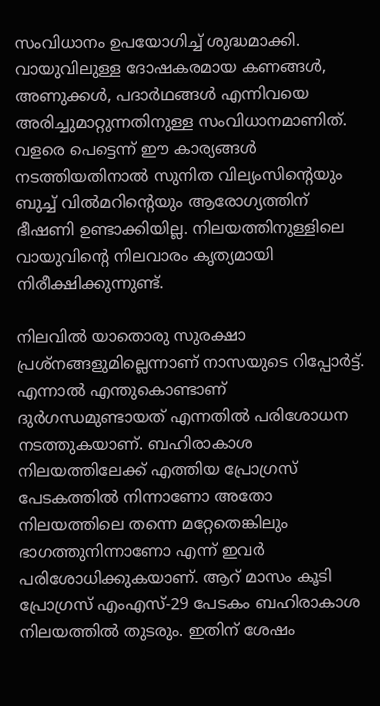സംവിധാനം ഉപയോഗിച്ച് ശുദ്ധമാക്കി. വായുവിലുള്ള ദോഷകരമായ കണങ്ങൾ, അണുക്കൾ, പദാർഥങ്ങൾ എന്നിവയെ അരിച്ചുമാറ്റുന്നതിനുള്ള സംവിധാനമാണിത്. വളരെ പെട്ടെന്ന് ഈ കാര്യങ്ങൾ നടത്തിയതിനാൽ സുനിത വില്യംസിന്റെയും ബുച്ച് വിൽമറിൻ്റെയും ആരോഗ്യത്തിന് ഭീഷണി ഉണ്ടാക്കിയില്ല. നിലയത്തിനുള്ളിലെ വായുവിൻ്റെ നിലവാരം കൃത്യമായി നിരീക്ഷിക്കുന്നുണ്ട്.

നിലവിൽ യാതൊരു സുരക്ഷാ പ്രശ്‌നങ്ങളുമില്ലെന്നാണ് നാസയുടെ റിപ്പോർട്ട്. എന്നാൽ എന്തുകൊണ്ടാണ് ദുർഗന്ധമുണ്ടായത് എന്നതിൽ പരിശോധന നടത്തുകയാണ്. ബഹിരാകാശ നിലയത്തിലേക്ക് എത്തിയ പ്രോഗ്രസ് പേടകത്തിൽ നിന്നാണോ അതോ നിലയത്തിലെ തന്നെ മറ്റേതെങ്കിലും ഭാഗത്തുനിന്നാണോ എന്ന് ഇവർ പരിശോധിക്കുകയാണ്. ആറ് മാസം കൂടി പ്രോഗ്രസ് എംഎസ്-29 പേടകം ബഹിരാകാശ നിലയത്തിൽ തുടരും. ഇതിന് ശേഷം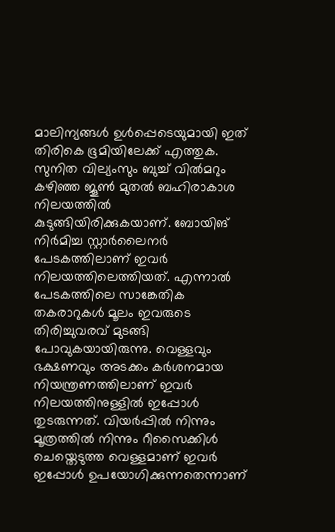മാലിന്യങ്ങൾ ഉൾപ്പെടെയുമായി ഇത് തിരികെ ഭൂമിയിലേക്ക് എത്തുക. സുനിത വില്യംസും ബുച്ച് വിൽമറും കഴിഞ്ഞ ജൂൺ മുതൽ ബഹിരാകാശ നിലയത്തിൽ കുടുങ്ങിയിരിക്കുകയാണ്. ബോയിങ് നിർമിച്ച സ്റ്റാർലൈനർ പേടകത്തിലാണ് ഇവർ നിലയത്തിലെത്തിയത്. എന്നാൽ പേടകത്തിലെ സാങ്കേതിക തകരാറുകൾ മൂലം ഇവരുടെ തിരിച്ചുവരവ് മുടങ്ങി പോവുകയായിരുന്നു. വെള്ളവും ഭക്ഷണവും അടക്കം കർശനമായ നിയന്ത്രണത്തിലാണ് ഇവർ നിലയത്തിനുള്ളിൽ ഇപ്പോൾ തുടരുന്നത്. വിയർപ്പിൽ നിന്നും മൂത്രത്തിൽ നിന്നും റീസൈക്കിൾ ചെയ്തെടുത്ത വെള്ളമാണ് ഇവർ ഇപ്പോൾ ഉപയോഗിക്കുന്നതെന്നാണ്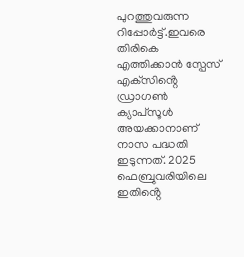പുറത്തുവരുന്ന റിപ്പോർട്ട്.ഇവരെ തിരികെ എത്തിക്കാൻ സ്പേസ് എക്‌സിൻ്റെ ഡ്രാഗൺ ക്യാപ്‌സൂൾ അയക്കാനാണ് നാസ പദ്ധതി ഇടുന്നത്. 2025 ഫെബ്രുവരിയിലെ ഇതിൻ്റെ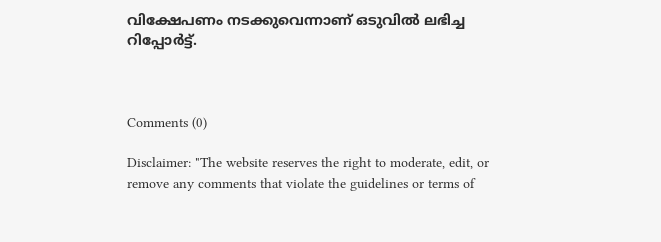വിക്ഷേപണം നടക്കുവെന്നാണ് ഒടുവിൽ ലഭിച്ച റിപ്പോർട്ട്.



Comments (0)

Disclaimer: "The website reserves the right to moderate, edit, or remove any comments that violate the guidelines or terms of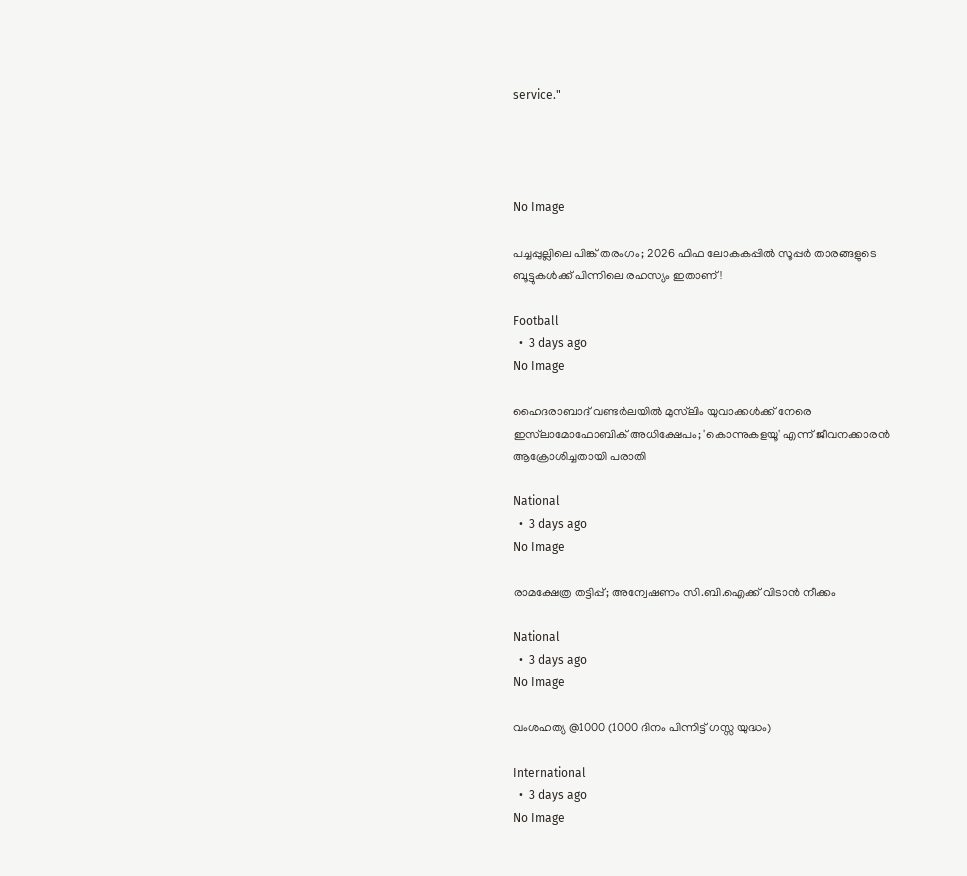service."




No Image

പച്ചപ്പുല്ലിലെ പിങ്ക് തരംഗം; 2026 ഫിഫ ലോകകപ്പിൽ സൂപ്പർ താരങ്ങളുടെ ബൂട്ടുകൾക്ക് പിന്നിലെ രഹസ്യം ഇതാണ്!

Football
  •  3 days ago
No Image

ഹൈദരാബാദ് വണ്ടർലയിൽ മുസ്‌ലിം യുവാക്കൾക്ക് നേരെ ഇസ്‌ലാമോഫോബിക് അധിക്ഷേപം; 'കൊന്നുകളയൂ' എന്ന് ജീവനക്കാരൻ ആക്രോശിച്ചതായി പരാതി

National
  •  3 days ago
No Image

രാമക്ഷേത്ര തട്ടിപ്പ്; അന്വേഷണം സി.ബി.ഐക്ക് വിടാന്‍ നീക്കം

National
  •  3 days ago
No Image

വംശഹത്യ @1000 (1000 ദിനം പിന്നിട്ട് ഗസ്സ യുദ്ധം)

International
  •  3 days ago
No Image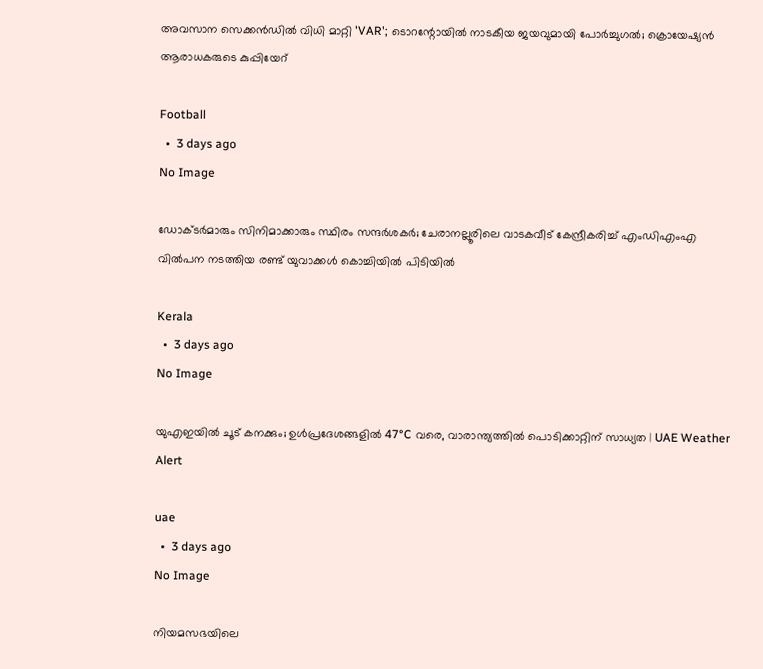അവസാന സെക്കൻഡിൽ വിധി മാറ്റി 'VAR'; ടൊറന്റോയിൽ നാടകീയ ജയവുമായി പോർച്ചുഗൽ; ക്രൊയേഷ്യൻ ആരാധകരുടെ കുപ്പിയേറ്

Football
  •  3 days ago
No Image

ഡോക്ടര്‍മാരും സിനിമാക്കാരും സ്ഥിരം സന്ദര്‍ശകര്‍; ചേരാനല്ലൂരിലെ വാടകവീട് കേന്ദ്രീകരിച്ച് എംഡിഎംഎ വില്‍പന നടത്തിയ രണ്ട് യുവാക്കള്‍ കൊച്ചിയില്‍ പിടിയില്‍

Kerala
  •  3 days ago
No Image

യുഎഇയിൽ ചൂട് കനക്കും; ഉൾപ്രദേശങ്ങളിൽ 47°C വരെ, വാരാന്ത്യത്തിൽ പൊടിക്കാറ്റിന് സാധ്യത | UAE Weather Alert

uae
  •  3 days ago
No Image

നിയമസഭയിലെ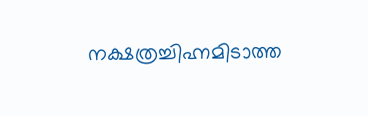നക്ഷത്രച്ചിഹ്നമിടാത്ത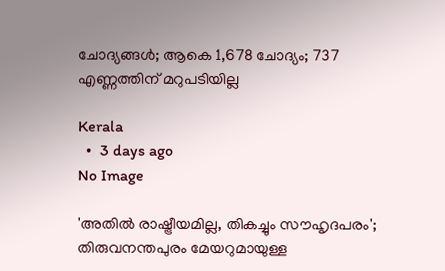ചോദ്യങ്ങൾ; ആകെ 1,678 ചോദ്യം; 737 എണ്ണത്തിന് മറുപടിയില്ല

Kerala
  •  3 days ago
No Image

'അതില്‍ രാഷ്ട്രീയമില്ല, തികച്ചും സൗഹൃദപരം'; തിരുവനന്തപുരം മേയറുമായുള്ള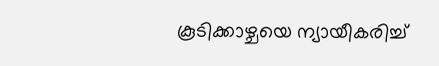കൂടിക്കാഴ്ചയെ ന്യായീകരിച്ച്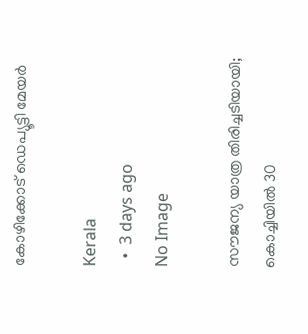കോഴിക്കോട് ഡെപ്യൂട്ടി മേയര്‍

Kerala
  •  3 days ago
No Image

സൗജന്യ യാത്ര തിരിച്ചടിയായി; കൊച്ചിയില്‍ 30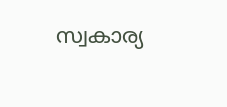സ്വകാര്യ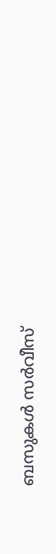ബസുകള്‍ സര്‍വീസ്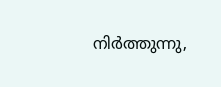നിര്‍ത്തുന്നു,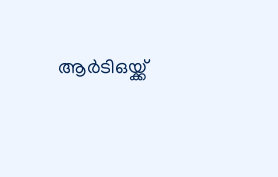ആര്‍ടിഒയ്ക്ക്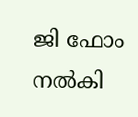ജി ഫോം നല്‍കി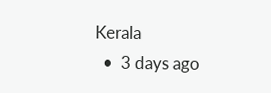Kerala
  •  3 days ago